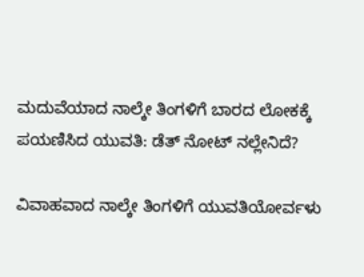ಮದುವೆಯಾದ ನಾಲ್ಕೇ ತಿಂಗಳಿಗೆ ಬಾರದ ಲೋಕಕ್ಕೆ ಪಯಣಿಸಿದ ಯುವತಿ: ಡೆತ್ ನೋಟ್ ನಲ್ಲೇನಿದೆ?

ವಿವಾಹವಾದ ನಾಲ್ಕೇ ತಿಂಗಳಿಗೆ ಯುವತಿಯೋರ್ವಳು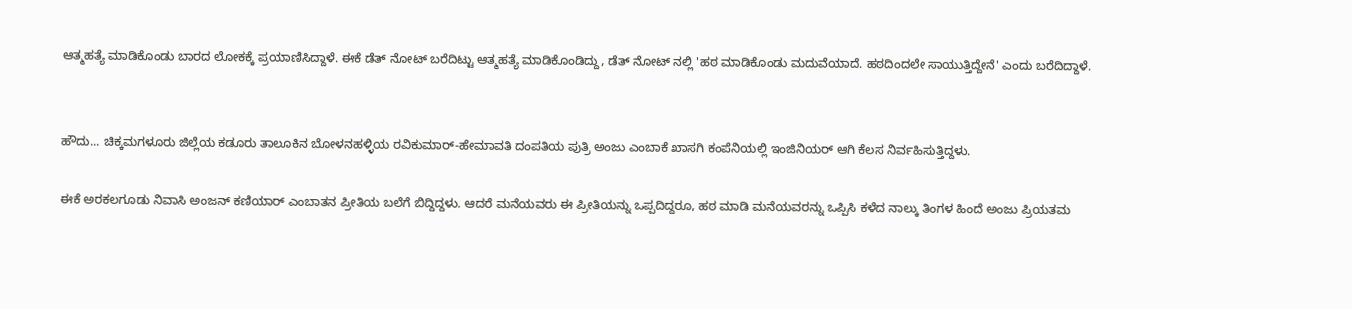ಆತ್ಮಹತ್ಯೆ ಮಾಡಿಕೊಂಡು ಬಾರದ ಲೋಕಕ್ಕೆ ಪ್ರಯಾಣಿಸಿದ್ದಾಳೆ. ಈಕೆ ಡೆತ್ ನೋಟ್ ಬರೆದಿಟ್ಟು ಆತ್ಮಹತ್ಯೆ ಮಾಡಿಕೊಂಡಿದ್ದು, ಡೆತ್ ನೋಟ್ ನಲ್ಲಿ 'ಹಠ ಮಾಡಿಕೊಂಡು ಮದುವೆಯಾದೆ. ಹಠದಿಂದಲೇ ಸಾಯುತ್ತಿದ್ದೇನೆ' ಎಂದು ಬರೆದಿದ್ದಾಳೆ.


ಹೌದು... ಚಿಕ್ಕಮಗಳೂರು ಜಿಲ್ಲೆಯ ಕಡೂರು ತಾಲೂಕಿನ ಬೋಳನಹಳ್ಳಿಯ ರವಿಕುಮಾರ್-ಹೇಮಾವತಿ ದಂಪತಿಯ ಪುತ್ರಿ ಅಂಜು ಎಂಬಾಕೆ ಖಾಸಗಿ ಕಂಪೆನಿಯಲ್ಲಿ ಇಂಜಿನಿಯರ್ ಆಗಿ ಕೆಲಸ ನಿರ್ವಹಿಸುತ್ತಿದ್ದಳು.

ಈಕೆ ಅರಕಲಗೂಡು ನಿವಾಸಿ ಅಂಜನ್ ಕಣಿಯಾರ್ ಎಂಬಾತನ ಪ್ರೀತಿಯ ಬಲೆಗೆ ಬಿದ್ದಿದ್ದಳು‌. ಆದರೆ ಮನೆಯವರು ಈ ಪ್ರೀತಿಯನ್ನು ಒಪ್ಪದಿದ್ದರೂ, ಹಠ ಮಾಡಿ ಮನೆಯವರನ್ನು ಒಪ್ಪಿಸಿ ಕಳೆದ ನಾಲ್ಕು ತಿಂಗಳ ಹಿಂದೆ ಅಂಜು ಪ್ರಿಯತಮ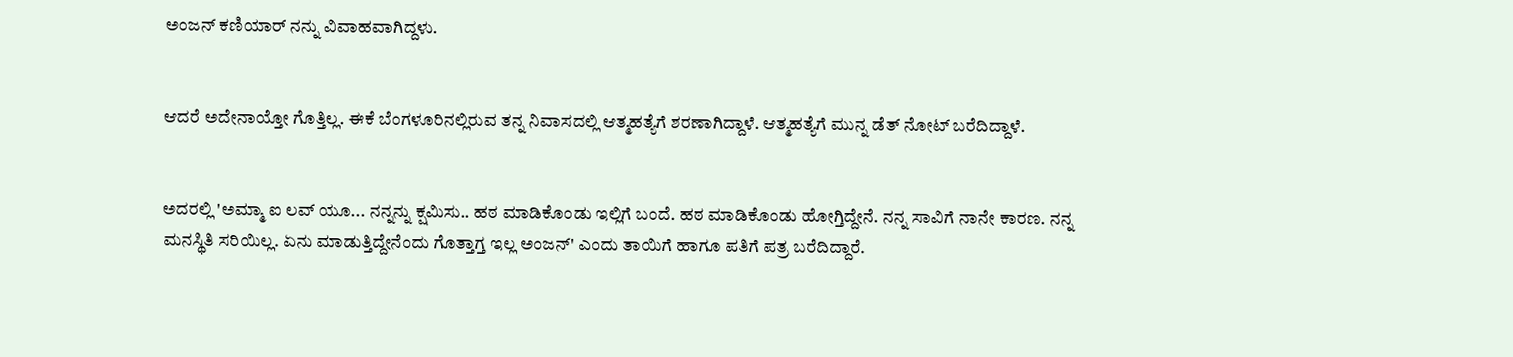ಅಂಜನ್ ಕಣಿಯಾರ್ ನನ್ನು ವಿವಾಹವಾಗಿದ್ದಳು.


ಆದರೆ ಅದೇನಾಯ್ತೋ ಗೊತ್ತಿಲ್ಲ. ಈಕೆ ಬೆಂಗಳೂರಿನಲ್ಲಿರುವ ತನ್ನ ನಿವಾಸದಲ್ಲಿ ಆತ್ಮಹತ್ಯೆಗೆ ಶರಣಾಗಿದ್ದಾಳೆ‌. ಆತ್ಮಹತ್ಯೆಗೆ ಮುನ್ನ ಡೆತ್ ನೋಟ್ ಬರೆದಿದ್ದಾಳೆ.


ಅದರಲ್ಲಿ 'ಅಮ್ಮಾ ಐ ಲವ್ ಯೂ... ನನ್ನನ್ನು ಕ್ಷಮಿಸು.. ಹಠ ಮಾಡಿಕೊಂಡು ಇಲ್ಲಿಗೆ ಬಂದೆ. ಹಠ ಮಾಡಿಕೊಂಡು ಹೋಗ್ತಿದ್ದೇನೆ. ನನ್ನ ಸಾವಿಗೆ ನಾನೇ ಕಾರಣ. ನನ್ನ ಮನಸ್ಥಿತಿ ಸರಿಯಿಲ್ಲ. ಏನು ಮಾಡುತ್ತಿದ್ದೇನೆಂದು ಗೊತ್ತಾಗ್ತ ಇಲ್ಲ ಅಂಜನ್' ಎಂದು ತಾಯಿಗೆ ಹಾಗೂ ಪತಿಗೆ ಪತ್ರ ಬರೆದಿದ್ದಾರೆ.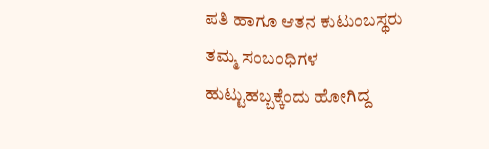ಪತಿ ಹಾಗೂ ಆತನ ಕುಟುಂಬಸ್ಥರು ತಮ್ಮ ಸಂಬಂಧಿಗಳ ಹುಟ್ಟುಹಬ್ಬಕ್ಕೆಂದು ಹೋಗಿದ್ದ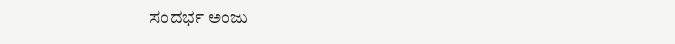ಸಂದರ್ಭ ಅಂಜು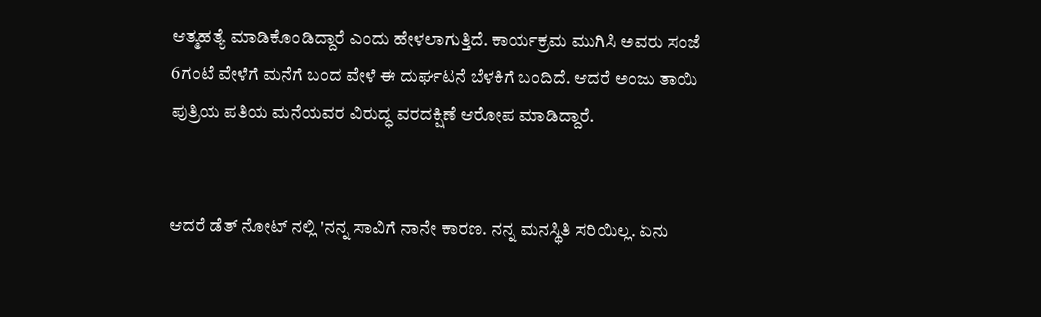ಆತ್ಮಹತ್ಯೆ ಮಾಡಿಕೊಂಡಿದ್ದಾರೆ ಎಂದು ಹೇಳಲಾಗುತ್ತಿದೆ. ಕಾರ್ಯಕ್ರಮ ಮುಗಿಸಿ ಅವರು ಸಂಜೆ 6ಗಂಟೆ ವೇಳೆಗೆ ಮನೆಗೆ ಬಂದ ವೇಳೆ ಈ ದುರ್ಘಟನೆ ಬೆಳಕಿಗೆ ಬಂದಿದೆ. ಆದರೆ ಅಂಜು ತಾಯಿ ಪುತ್ರಿಯ ಪತಿಯ ಮನೆಯವರ ವಿರುದ್ಧ ವರದಕ್ಷಿಣೆ ಆರೋಪ ಮಾಡಿದ್ದಾರೆ.


ಆದರೆ ಡೆತ್ ನೋಟ್ ನಲ್ಲಿ‌ 'ನನ್ನ ಸಾವಿಗೆ ನಾನೇ ಕಾರಣ. ನನ್ನ ಮನಸ್ಥಿತಿ ಸರಿಯಿಲ್ಲ. ಏನು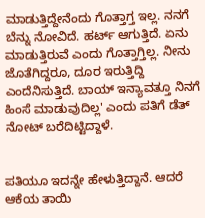ಮಾಡುತ್ತಿದ್ದೇನೆಂದು ಗೊತ್ತಾಗ್ತ ಇಲ್ಲ. ನನಗೆ ಬೆನ್ನು ನೋವಿದೆ. ಹರ್ಟ್ ಆಗುತ್ತಿದೆ. ಏನು ಮಾಡುತ್ತಿರುವೆ ಎಂದು ಗೊತ್ತಾಗ್ತಿಲ್ಲ. ನೀನು ಜೊತೆಗಿದ್ದರೂ, ದೂರ ಇರುತ್ತಿದ್ದಿ ಎಂದೆನಿಸುತ್ತಿದೆ. ಬಾಯ್ ಇನ್ಯಾವತ್ತೂ ನಿನಗೆ ಹಿಂಸೆ ಮಾಡುವುದಿಲ್ಲ' ಎಂದು ಪತಿಗೆ ಡೆತ್ ನೋಟ್ ಬರೆದಿಟ್ಟಿದ್ದಾಳೆ.


ಪತಿಯೂ ಇದನ್ನೇ ಹೇಳುತ್ತಿದ್ದಾನೆ. ಆದರೆ ಆಕೆಯ ತಾಯಿ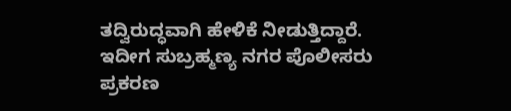ತದ್ವಿರುದ್ಧವಾಗಿ ಹೇಳಿಕೆ ನೀಡುತ್ತಿದ್ದಾರೆ. ಇದೀಗ ಸುಬ್ರಹ್ಮಣ್ಯ ನಗರ ಪೊಲೀಸರು ಪ್ರಕರಣ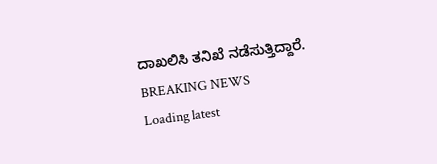ದಾಖಲಿಸಿ ತನಿಖೆ ನಡೆಸುತ್ತಿದ್ದಾರೆ.
BREAKING NEWS
Loading latest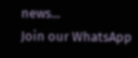news...
Join our WhatsApp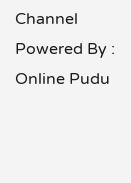Channel Powered By : Online Pudu